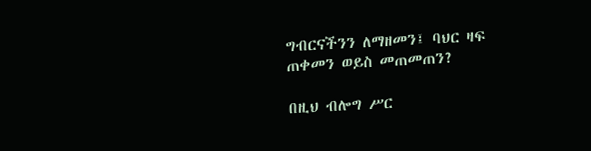ግብርናችንን ለማዘመን፤ ባህር ዛፍ ጠቀመን ወይስ መጠመጠን?

በዚህ ብሎግ ሥር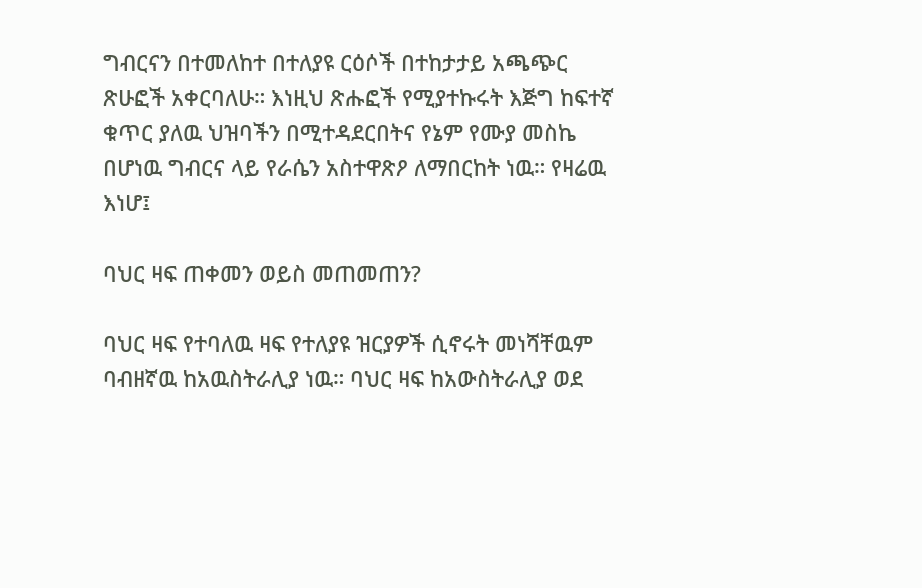ግብርናን በተመለከተ በተለያዩ ርዕሶች በተከታታይ አጫጭር ጽሁፎች አቀርባለሁ። እነዚህ ጽሑፎች የሚያተኩሩት እጅግ ከፍተኛ ቁጥር ያለዉ ህዝባችን በሚተዳደርበትና የኔም የሙያ መስኬ በሆነዉ ግብርና ላይ የራሴን አስተዋጽዖ ለማበርከት ነዉ። የዛሬዉ እነሆ፤

ባህር ዛፍ ጠቀመን ወይስ መጠመጠን?

ባህር ዛፍ የተባለዉ ዛፍ የተለያዩ ዝርያዎች ሲኖሩት መነሻቸዉም ባብዘኛዉ ከአዉስትራሊያ ነዉ። ባህር ዛፍ ከአውስትራሊያ ወደ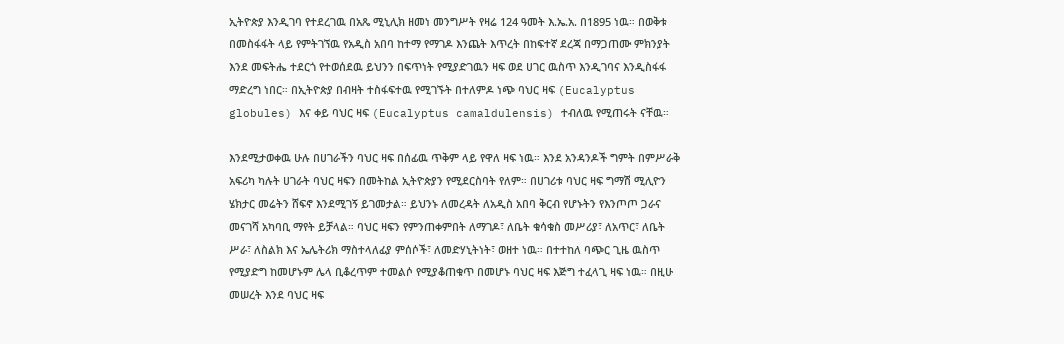ኢትዮጵያ እንዲገባ የተደረገዉ በአጼ ሚኒሊክ ዘመነ መንግሥት የዛሬ 124 ዓመት እ.ኤ.አ. በ1895 ነዉ። በወቅቱ በመስፋፋት ላይ የምትገኘዉ የአዲስ አበባ ከተማ የማገዶ እንጨት እጥረት በከፍተኛ ደረጃ በማጋጠሙ ምክንያት እንደ መፍትሔ ተደርጎ የተወሰደዉ ይህንን በፍጥነት የሚያድገዉን ዛፍ ወደ ሀገር ዉስጥ እንዲገባና እንዲስፋፋ ማድረግ ነበር። በኢትዮጵያ በብዛት ተስፋፍተዉ የሚገኙት በተለምዶ ነጭ ባህር ዛፍ (Eucalyptus globules) እና ቀይ ባህር ዛፍ (Eucalyptus camaldulensis) ተብለዉ የሚጠሩት ናቸዉ።

እንደሚታወቀዉ ሁሉ በሀገራችን ባህር ዛፍ በሰፊዉ ጥቅም ላይ የዋለ ዛፍ ነዉ። እንደ አንዳንዶች ግምት በምሥራቅ አፍሪካ ካሉት ሀገራት ባህር ዛፍን በመትከል ኢትዮጵያን የሚደርስባት የለም። በሀገሪቱ ባህር ዛፍ ግማሽ ሚሊዮን ሄክታር መሬትን ሸፍኖ እንደሚገኝ ይገመታል። ይህንኑ ለመረዳት ለአዲስ አበባ ቅርብ የሆኑትን የእንጦጦ ጋራና መናገሻ አካባቢ ማየት ይቻላል። ባህር ዛፍን የምንጠቀምበት ለማገዶ፣ ለቤት ቁሳቁስ መሥሪያ፣ ለአጥር፣ ለቤት ሥራ፣ ለስልክ እና ኤሌትሪክ ማስተላለፊያ ምሰሶች፣ ለመድሃኒትነት፣ ወዘተ ነዉ። በተተከለ ባጭር ጊዜ ዉስጥ የሚያድግ ከመሆኑም ሌላ ቢቆረጥም ተመልሶ የሚያቆጠቁጥ በመሆኑ ባህር ዛፍ እጅግ ተፈላጊ ዛፍ ነዉ። በዚሁ መሠረት እንደ ባህር ዛፍ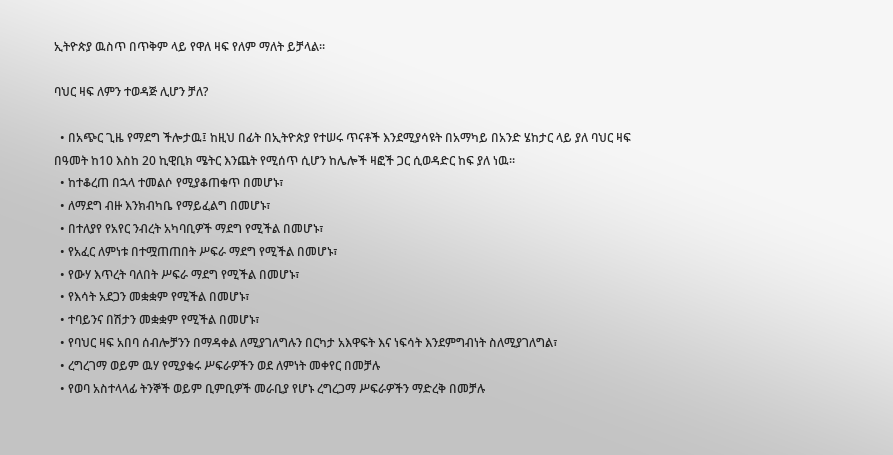ኢትዮጵያ ዉስጥ በጥቅም ላይ የዋለ ዛፍ የለም ማለት ይቻላል።

ባህር ዛፍ ለምን ተወዳጅ ሊሆን ቻለ?

  • በአጭር ጊዜ የማደግ ችሎታዉ፤ ከዚህ በፊት በኢትዮጵያ የተሠሩ ጥናቶች እንደሚያሳዩት በአማካይ በአንድ ሄከታር ላይ ያለ ባህር ዛፍ በዓመት ከ10 እስከ 20 ኪዊቢክ ሜትር እንጨት የሚሰጥ ሲሆን ከሌሎች ዛፎች ጋር ሲወዳድር ከፍ ያለ ነዉ።
  • ከተቆረጠ በኋላ ተመልሶ የሚያቆጠቁጥ በመሆኑ፣
  • ለማደግ ብዙ እንክብካቤ የማይፈልግ በመሆኑ፣
  • በተለያየ የአየር ንብረት አካባቢዎች ማደግ የሚችል በመሆኑ፣
  • የአፈር ለምነቱ በተሟጠጠበት ሥፍራ ማደግ የሚችል በመሆኑ፣
  • የውሃ እጥረት ባለበት ሥፍራ ማደግ የሚችል በመሆኑ፣
  • የእሳት አደጋን መቋቋም የሚችል በመሆኑ፣
  • ተባይንና በሽታን መቋቋም የሚችል በመሆኑ፣
  • የባህር ዛፍ አበባ ሰብሎቻንን በማዳቀል ለሚያገለግሉን በርካታ አእዋፍት እና ነፍሳት እንደምግብነት ስለሚያገለግል፣
  • ረግረገማ ወይም ዉሃ የሚያቁሩ ሥፍራዎችን ወደ ለምነት መቀየር በመቻሉ
  • የወባ አስተላላፊ ትንኞች ወይም ቢምቢዎች መራቢያ የሆኑ ረግረጋማ ሥፍራዎችን ማድረቅ በመቻሉ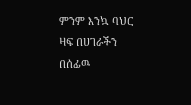ምንም እንኳ ባህር ዛፍ በሀገራችን በሰፊዉ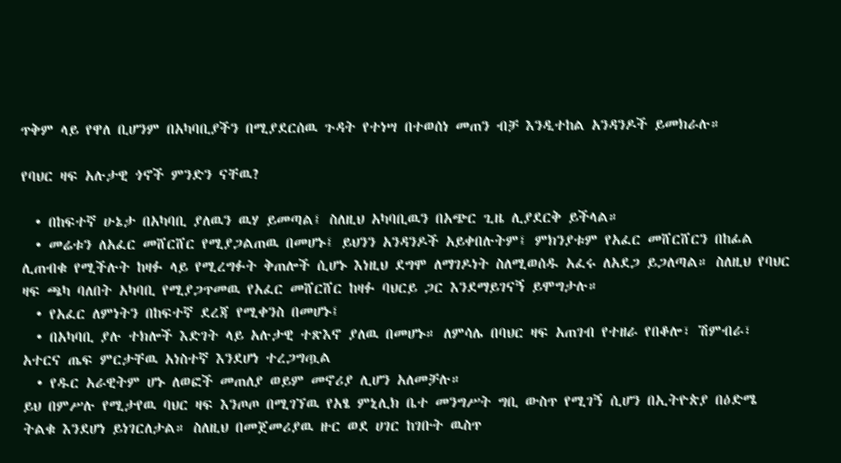ጥቅም ላይ የዋለ ቢሆንም በአካባቢያችን በሚያደርሰዉ ጉዳት የተነሣ በተወሰነ መጠን ብቻ እንዲተከል አንዳንዶች ይመክራሉ።

የባህር ዛፍ አሉታዊ ጎኖች ምንድን ናቸዉ?

  • በከፍተኛ ሁኔታ በአካባቢ ያለዉን ዉሃ ይመጣል፤ ስለዚህ አካባቢዉን በአጭር ጊዜ ሊያደርቅ ይችላል።
  • መሬቱን ለአፈር መሸርሸር የሚያጋልጠዉ በመሆኑ፤ ይህንን አንዳንዶች አይቀበሉትም፤ ምክንያቱም የአፈር መሸርሸርን በከፊል ሊጠብቁ የሚችሉት ከዛፉ ላይ የሚረግፉት ቅጠሎች ሲሆኑ እነዚህ ደግሞ ለማገዶነት ስለሚወሰዱ አፈሩ ለአደጋ ይጋለጣል። ስለዚህ የባህር ዛፍ ጫካ ባለበት አካባቢ የሚያጋጥመዉ የአፈር መሸርሸር ከዛፉ ባህርይ ጋር እንደማይገናኝ ይሞግታሉ።
  • የአፈር ለምነትን በከፍተኛ ደረጃ የሚቀንስ በመሆኑ፤
  • በአካባቢ ያሉ ተክሎች እድገት ላይ አሉታዊ ተጽእኖ ያለዉ በመሆኑ። ለምሳሌ በባህር ዛፍ አጠገብ የተዘራ የበቆሎ፣ ሽምብራ፣ አተርና ጤፍ ምርታቸዉ አነስተኛ እንደሆነ ተረጋግጧል
  • የዱር አራዊትም ሆኑ ለወፎች መጠለያ ወይም መኖሪያ ሊሆን አለመቻሉ።
ይህ በምሥሉ የሚታየዉ ባህር ዛፍ እንጦጦ በሚገኘዉ የአፄ ምኒሊክ ቤተ መንግሥት ግቢ ውስጥ የሚገኝ ሲሆን በኢትዮጵያ በዕድሜ ትልቁ እንደሆነ ይነገርለታል። ስለዚህ በመጀመሪያዉ ዙር ወደ ሀገር ከገቡት ዉስጥ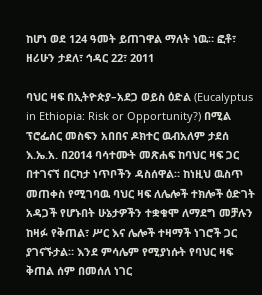ከሆነ ወደ 124 ዓመት ይጠገዋል ማለት ነዉ። ፎቶ፣ ዘሪሁን ታደለ፣ ኅዳር 22፣ 2011

ባህር ዛፍ በኢትዮጵያ–አደጋ ወይስ ዕድል (Eucalyptus in Ethiopia: Risk or Opportunity?) በሚል ፕሮፌሰር መስፍን አበበና ዶክተር ዉብአለም ታደሰ እ.ኤ.አ. በ2014 ባሳተሙት መጽሐፍ ከባህር ዛፍ ጋር በተገናኘ በርካታ ነጥቦችን ዳስሰዋል። ከነዚህ ዉስጥ መጠቀስ የሚገባዉ ባህር ዛፍ ለሌሎች ተክሎች ዕድገት አዳጋች የሆኑበት ሁኔታዎችን ተቋቁሞ ለማደግ መቻሉን ከዛፉ የቅጠል፣ ሥር እና ሌሎች ተዛማች ነገሮች ጋር ያገናኙታል። እንደ ምሳሌም የሚያነሱት የባህር ዛፍ ቅጠል ሰም በመሰለ ነገር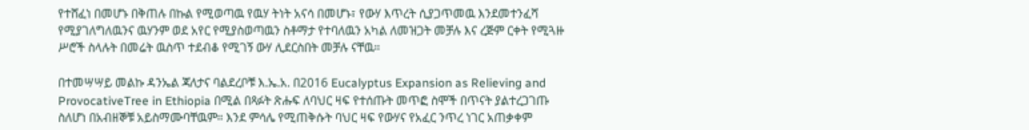የተሸፈነ በመሆኑ በቅጠሉ በኩል የሚወጣዉ የዉሃ ትነት አናሳ በመሆኑ፣ የውሃ እጥረት ሲያጋጥመዉ እንደመተንፈሻ የሚያገለግለዉንና ዉሃንም ወደ አየር የሚያስወጣዉን ስቶማታ የተባለዉን አካል ለመዝጋት መቻሉ እና ረጅም ርቀት የሚጓዙ ሥሮች ስላሉት በመሬት ዉስጥ ተደብቆ የሚገኝ ውሃ ሊደርስበት መቻሉ ናቸዉ።

በተመሣሣይ መልኩ ዳንኤል ጃለታና ባልደረቦቹ እ.ኤ.አ. በ2016 Eucalyptus Expansion as Relieving and ProvocativeTree in Ethiopia በሚል በጻፉት ጽሑፍ ለባህር ዛፍ የተሰጡት መጥፎ ስሞች በጥናት ያልተረጋገጡ ስለሆነ በአብዘኞቹ አይስማሙባቸዉም። እንደ ምሳሌ የሚጠቅሱት ባህር ዛፍ የውሃና የአፈር ንጥረ ነገር አጠቃቀም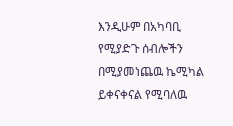እንዲሁም በአካባቢ የሚያድጉ ሰብሎችን በሚያመነጨዉ ኬሚካል ይቀናቀናል የሚባለዉ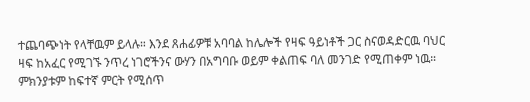ተጨባጭነት የላቸዉም ይላሉ። እንደ ጸሐፊዎቹ አባባል ከሌሎች የዛፍ ዓይነቶች ጋር ስናወዳድርዉ ባህር ዛፍ ከአፈር የሚገኙ ንጥረ ነገሮችንና ውሃን በአግባቡ ወይም ቀልጠፍ ባለ መንገድ የሚጠቀም ነዉ። ምክንያቱም ከፍተኛ ምርት የሚሰጥ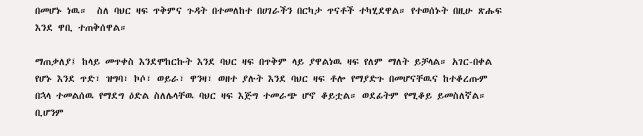በመሆኑ ነዉ።  ስለ ባህር ዛፍ ጥቅምና ጉዳት በተመለከተ በሀገራችን በርካታ ጥናቶች ተካሂደዋል። የተወሰኑት በዚሁ ጽሑፍ እንደ ዋቢ ተጠቅሰዋል።

ማጠቃለያ፤ ከላይ መጥቀስ እንደሞከርኩት እንደ ባህር ዛፍ በጥቅም ላይ ያዋልነዉ ዛፍ የለም ማለት ይቻላል። አገር-በቀል የሆኑ እንደ ጥድ፣ ዝግባ፣ ኮሶ፣ ወይራ፣ ዋንዛ፣ ወዘተ ያሉት እንደ ባህር ዛፍ ቶሎ የማያድጉ በመሆናቸዉና ከተቆረጡም በኋላ ተመልሰዉ የማደግ ዕድል ስለሌላቸዉ ባህር ዛፍ እጅግ ተመራጭ ሆኖ ቆይቷል። ወደፊትም የሚቆይ ይመስለኛል። ቢሆንም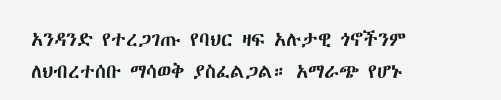አንዳንድ የተረጋገጡ የባህር ዛፍ አሉታዊ ጎኖችንም ለህብረተሰቡ ማሳወቅ ያስፈልጋል። አማራጭ የሆኑ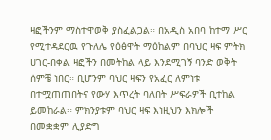ዛፎችንም ማስተዋወቅ ያስፈልጋል። በአዲስ አበባ ከተማ ሥር የሚተዳደርዉ የጉለሌ የዕፅዋት ማዕከልም በባህር ዛፍ ምትክ ሀገር-በቀል ዛፎችን በመትከል ላይ እንደሚገኝ ባንድ ወቅት ሰምቼ ነበር። ቢሆንም ባህር ዛፍን የአፈር ለምነቱ በተሟጠጠበትና የውሃ እጥረት ባለበት ሥፍራዎች ቢተከል ይመከራል። ምክንያቱም ባህር ዛፍ እነዚህን እክሎች በመቋቋም ሊያድግ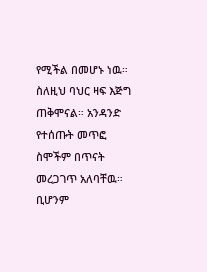የሚችል በመሆኑ ነዉ። ስለዚህ ባህር ዛፍ እጅግ ጠቅሞናል። አንዳንድ የተሰጡት መጥፎ ስሞችም በጥናት መረጋገጥ አለባቸዉ። ቢሆንም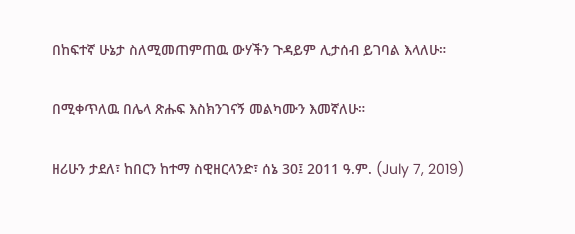በከፍተኛ ሁኔታ ስለሚመጠምጠዉ ውሃችን ጉዳይም ሊታሰብ ይገባል እላለሁ።

በሚቀጥለዉ በሌላ ጽሑፍ እስክንገናኝ መልካሙን እመኛለሁ።

ዘሪሁን ታደለ፣ ከበርን ከተማ ስዊዘርላንድ፣ ሰኔ 30፤ 2011 ዓ.ም. (July 7, 2019)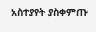አስተያየት ያስቀምጡ